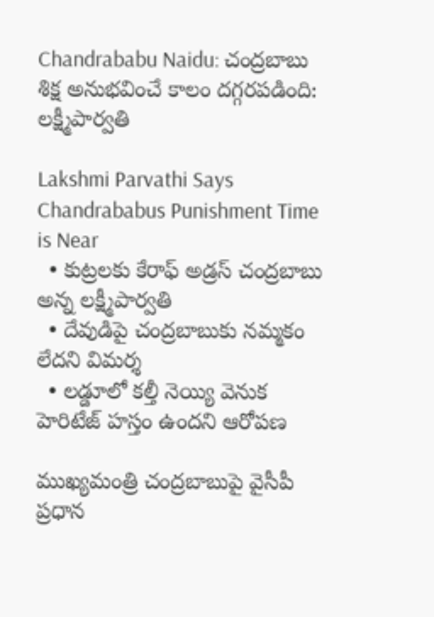Chandrababu Naidu: చంద్రబాబు శిక్ష అనుభవించే కాలం దగ్గరపడింది: లక్ష్మీపార్వతి

Lakshmi Parvathi Says Chandrababus Punishment Time is Near
  • కుట్రలకు కేరాఫ్ అడ్రస్ చంద్రబాబు అన్న లక్ష్మీపార్వతి
  • దేవుడిపై చంద్రబాబుకు నమ్మకం లేదని విమర్శ
  • లడ్డూలో కల్తీ నెయ్యి వెనుక హెరిటేజ్ హస్తం ఉందని ఆరోపణ

ముఖ్యమంత్రి చంద్రబాబుపై వైసీపీ ప్రధాన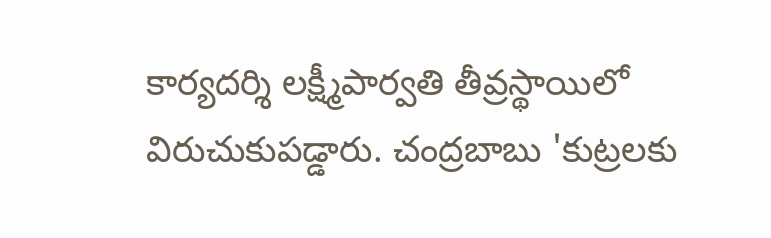కార్యదర్శి లక్ష్మీపార్వతి తీవ్రస్థాయిలో విరుచుకుపడ్డారు. చంద్రబాబు 'కుట్రలకు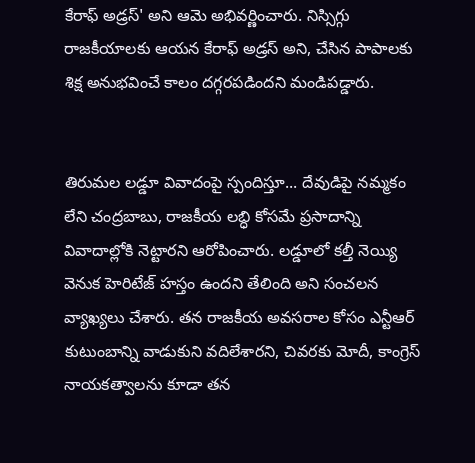కేరాఫ్ అడ్రస్' అని ఆమె అభివర్ణించారు. నిస్సిగ్గు రాజకీయాలకు ఆయన కేరాఫ్ అడ్రస్ అని, చేసిన పాపాలకు శిక్ష అనుభవించే కాలం దగ్గరపడిందని మండిపడ్డారు.


తిరుమల లడ్డూ వివాదంపై స్పందిస్తూ... దేవుడిపై నమ్మకం లేని చంద్రబాబు, రాజకీయ లబ్ధి కోసమే ప్రసాదాన్ని వివాదాల్లోకి నెట్టారని ఆరోపించారు. లడ్డూలో కల్తీ నెయ్యి వెనుక హెరిటేజ్ హస్తం ఉందని తేలింది అని సంచలన వ్యాఖ్యలు చేశారు. తన రాజకీయ అవసరాల కోసం ఎన్టీఆర్ కుటుంబాన్ని వాడుకుని వదిలేశారని, చివరకు మోదీ, కాంగ్రెస్ నాయకత్వాలను కూడా తన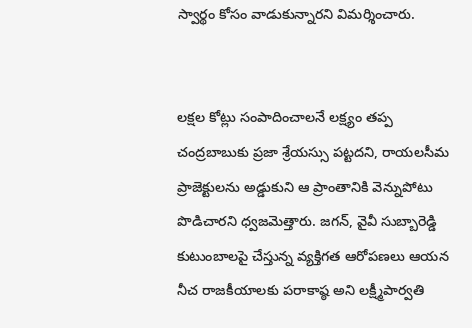స్వార్థం కోసం వాడుకున్నారని విమర్శించారు.


లక్షల కోట్లు సంపాదించాలనే లక్ష్యం తప్ప చంద్రబాబుకు ప్రజా శ్రేయస్సు పట్టదని, రాయలసీమ ప్రాజెక్టులను అడ్డుకుని ఆ ప్రాంతానికి వెన్నుపోటు పొడిచారని ధ్వజమెత్తారు. జగన్, వైవీ సుబ్బారెడ్డి కుటుంబాలపై చేస్తున్న వ్యక్తిగత ఆరోపణలు ఆయన నీచ రాజకీయాలకు పరాకాష్ఠ అని లక్ష్మీపార్వతి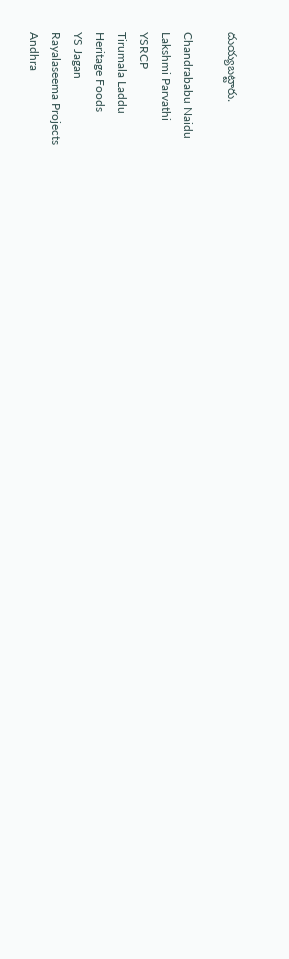దుయ్యబట్టారు.

Chandrababu Naidu
Lakshmi Parvathi
YSRCP
Tirumala Laddu
Heritage Foods
YS Jagan
Rayalaseema Projects
Andhra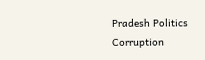Pradesh Politics
Corruption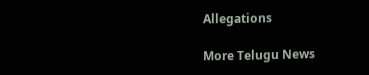Allegations

More Telugu News